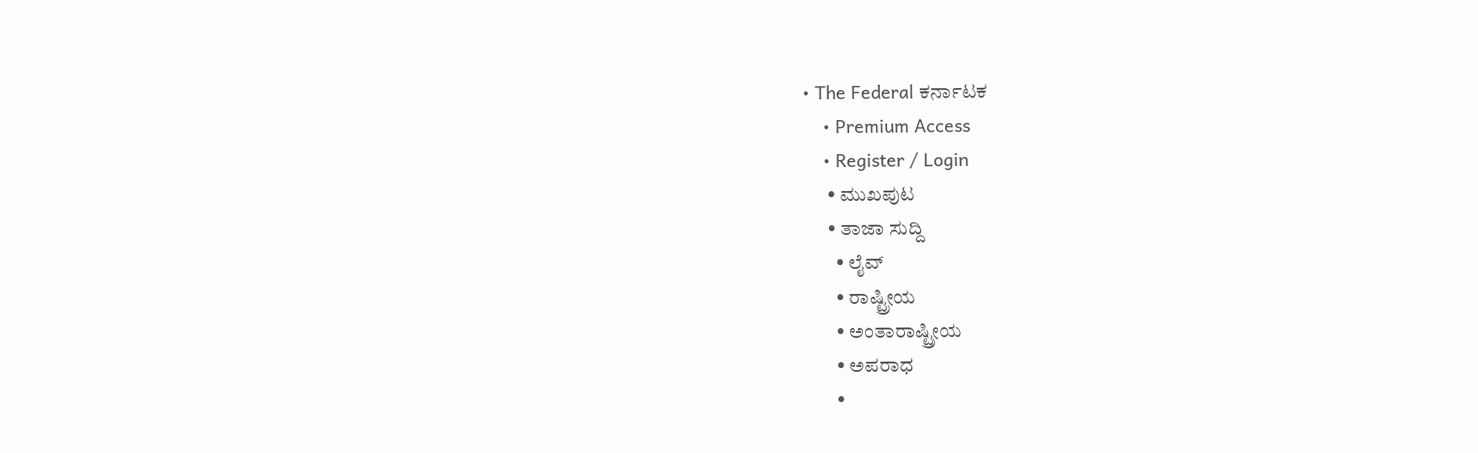• The Federal ಕರ್ನಾಟಕ
    • Premium Access
    • Register / Login
      • ಮುಖಪುಟ
      • ತಾಜಾ ಸುದ್ದಿ
        • ಲೈವ್‌
        • ರಾಷ್ಟ್ರೀಯ
        • ಅಂತಾರಾಷ್ಟ್ರೀಯ
        • ಅಪರಾಧ
        •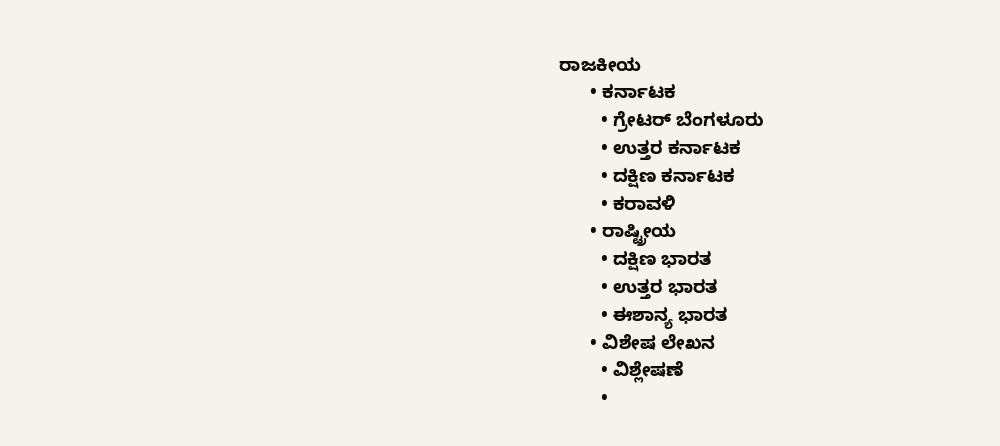ರಾಜಕೀಯ
      • ಕರ್ನಾಟಕ
        • ಗ್ರೇಟರ್ ಬೆಂಗಳೂರು
        • ಉತ್ತರ ಕರ್ನಾಟಕ
        • ದಕ್ಷಿಣ ಕರ್ನಾಟಕ
        • ಕರಾವಳಿ
      • ರಾಷ್ಟ್ರೀಯ
        • ದಕ್ಷಿಣ ಭಾರತ
        • ಉತ್ತರ ಭಾರತ
        • ಈಶಾನ್ಯ ಭಾರತ
      • ವಿಶೇಷ ಲೇಖನ
        • ವಿಶ್ಲೇಷಣೆ
        •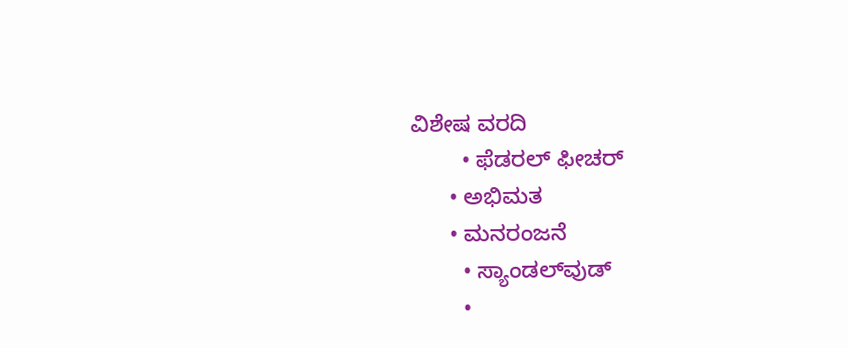ವಿಶೇಷ ವರದಿ
        • ಫೆಡರಲ್ ಫೀಚರ್
      • ಅಭಿಮತ
      • ಮನರಂಜನೆ
        • ಸ್ಯಾಂಡಲ್‌ವುಡ್
        •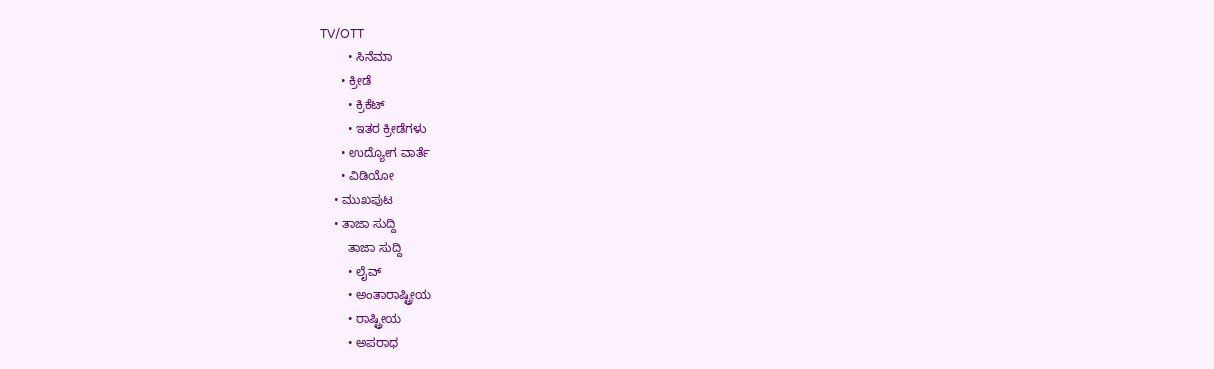TV/OTT
        • ಸಿನೆಮಾ
      • ಕ್ರೀಡೆ
        • ಕ್ರಿಕೆಟ್
        • ಇತರ ಕ್ರೀಡೆಗಳು
      • ಉದ್ಯೋಗ ವಾರ್ತೆ
      • ವಿಡಿಯೋ
    • ಮುಖಪುಟ
    • ತಾಜಾ ಸುದ್ದಿ
        ತಾಜಾ ಸುದ್ದಿ
        • ಲೈವ್‌
        • ಅಂತಾರಾಷ್ಟ್ರೀಯ
        • ರಾಷ್ಟ್ರೀಯ
        • ಅಪರಾಧ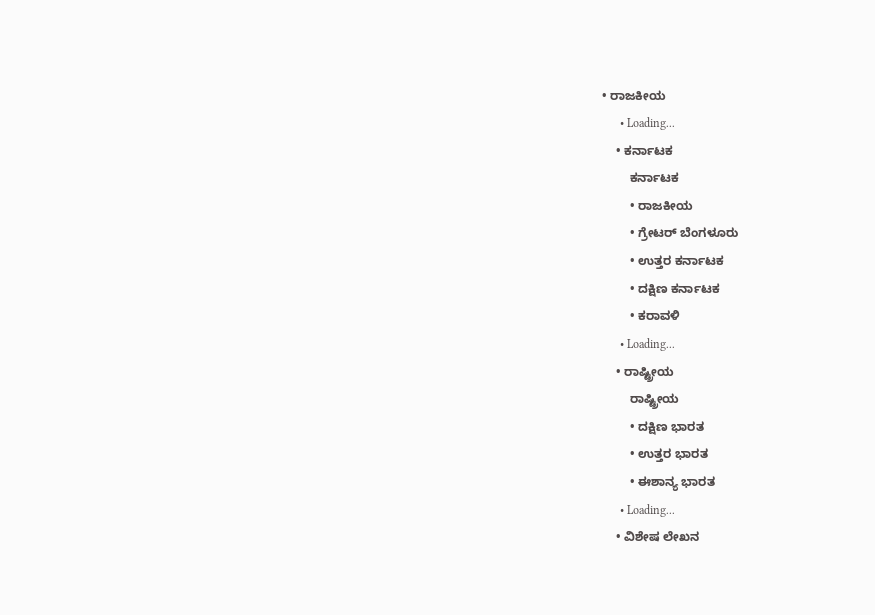• ರಾಜಕೀಯ
      • Loading...
    • ಕರ್ನಾಟಕ
        ಕರ್ನಾಟಕ
        • ರಾಜಕೀಯ
        • ಗ್ರೇಟರ್ ಬೆಂಗಳೂರು
        • ಉತ್ತರ ಕರ್ನಾಟಕ
        • ದಕ್ಷಿಣ ಕರ್ನಾಟಕ
        • ಕರಾವಳಿ
      • Loading...
    • ರಾಷ್ಟ್ರೀಯ
        ರಾಷ್ಟ್ರೀಯ
        • ದಕ್ಷಿಣ ಭಾರತ
        • ಉತ್ತರ ಭಾರತ
        • ಈಶಾನ್ಯ ಭಾರತ
      • Loading...
    • ವಿಶೇಷ ಲೇಖನ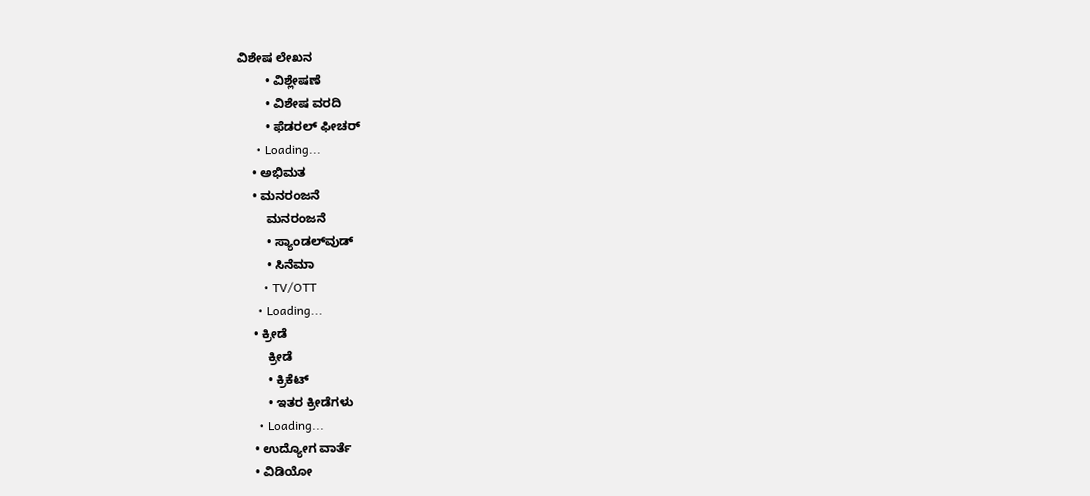ವಿಶೇಷ ಲೇಖನ
        • ವಿಶ್ಲೇಷಣೆ
        • ವಿಶೇಷ ವರದಿ
        • ಫೆಡರಲ್ ಫೀಚರ್
      • Loading...
    • ಅಭಿಮತ
    • ಮನರಂಜನೆ
        ಮನರಂಜನೆ
        • ಸ್ಯಾಂಡಲ್‌ವುಡ್
        • ಸಿನೆಮಾ
        • TV/OTT
      • Loading...
    • ಕ್ರೀಡೆ
        ಕ್ರೀಡೆ
        • ಕ್ರಿಕೆಟ್
        • ಇತರ ಕ್ರೀಡೆಗಳು
      • Loading...
    • ಉದ್ಯೋಗ ವಾರ್ತೆ
    • ವಿಡಿಯೋ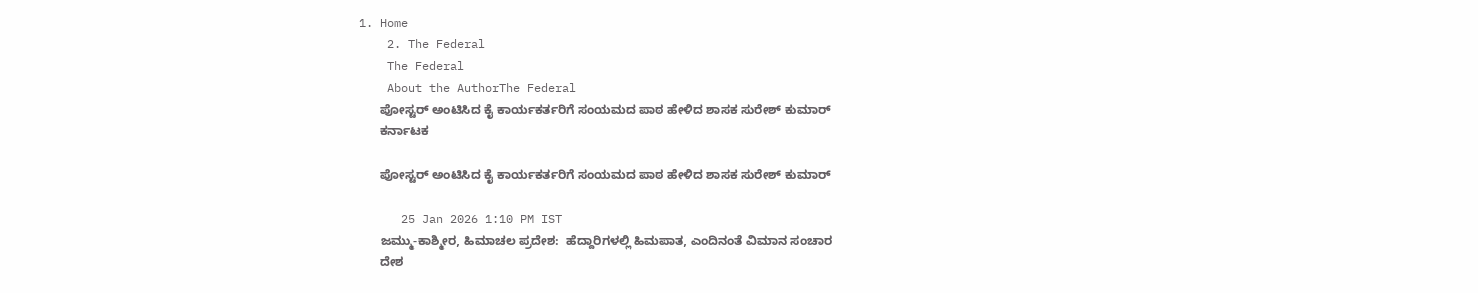1. Home
    2. The Federal
    The Federal
    About the AuthorThe Federal
      ಪೋಸ್ಟರ್‌ ಅಂಟಿಸಿದ ಕೈ ಕಾರ್ಯಕರ್ತರಿಗೆ ಸಂಯಮದ ಪಾಠ ಹೇಳಿದ ಶಾಸಕ ಸುರೇಶ್‌ ಕುಮಾರ್‌
      ಕರ್ನಾಟಕ

      ಪೋಸ್ಟರ್‌ ಅಂಟಿಸಿದ ಕೈ ಕಾರ್ಯಕರ್ತರಿಗೆ ಸಂಯಮದ ಪಾಠ ಹೇಳಿದ ಶಾಸಕ ಸುರೇಶ್‌ ಕುಮಾರ್‌

      25 Jan 2026 1:10 PM IST
      ಜಮ್ಮು-ಕಾಶ್ಮೀರ, ಹಿಮಾಚಲ ಪ್ರದೇಶ:  ಹೆದ್ದಾರಿಗಳಲ್ಲಿ ಹಿಮಪಾತ, ಎಂದಿನಂತೆ ವಿಮಾನ ಸಂಚಾರ
      ದೇಶ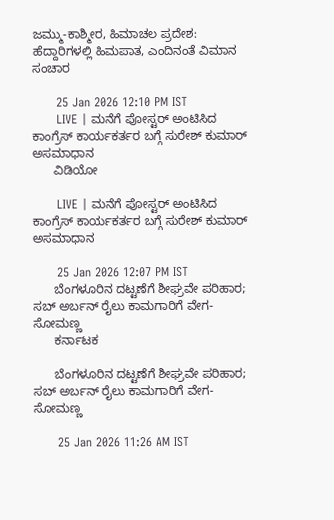ಜಮ್ಮು-ಕಾಶ್ಮೀರ, ಹಿಮಾಚಲ ಪ್ರದೇಶ: ಹೆದ್ದಾರಿಗಳಲ್ಲಿ ಹಿಮಪಾತ, ಎಂದಿನಂತೆ ವಿಮಾನ ಸಂಚಾರ

      25 Jan 2026 12:10 PM IST
      LIVE | ಮನೆಗೆ ಪೋಸ್ಟರ್ ಅಂಟಿಸಿದ ಕಾಂಗ್ರೆಸ್ ಕಾರ್ಯಕರ್ತರ ಬಗ್ಗೆ ಸುರೇಶ್‌ ಕುಮಾರ್ ಅಸಮಾಧಾನ
      ವಿಡಿಯೋ

      LIVE | ಮನೆಗೆ ಪೋಸ್ಟರ್ ಅಂಟಿಸಿದ ಕಾಂಗ್ರೆಸ್ ಕಾರ್ಯಕರ್ತರ ಬಗ್ಗೆ ಸುರೇಶ್‌ ಕುಮಾರ್ ಅಸಮಾಧಾನ

      25 Jan 2026 12:07 PM IST
      ಬೆಂಗಳೂರಿನ ದಟ್ಟಣೆಗೆ ಶೀಘ್ರವೇ ಪರಿಹಾರ; ಸಬ್ ಅರ್ಬನ್ ರೈಲು ಕಾಮಗಾರಿಗೆ ವೇಗ- ಸೋಮಣ್ಣ
      ಕರ್ನಾಟಕ

      ಬೆಂಗಳೂರಿನ ದಟ್ಟಣೆಗೆ ಶೀಘ್ರವೇ ಪರಿಹಾರ; ಸಬ್ ಅರ್ಬನ್ ರೈಲು ಕಾಮಗಾರಿಗೆ ವೇಗ- ಸೋಮಣ್ಣ

      25 Jan 2026 11:26 AM IST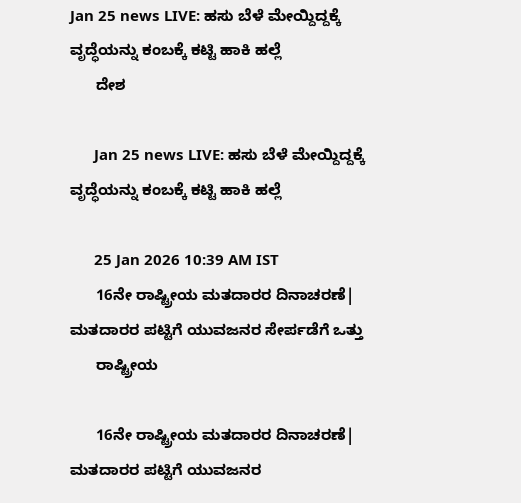Jan 25 news LIVE: ಹಸು ಬೆಳೆ ಮೇಯ್ದಿದ್ದಕ್ಕೆ ವೃದ್ಧೆಯನ್ನು ಕಂಬಕ್ಕೆ ಕಟ್ಟಿ ಹಾಕಿ ಹಲ್ಲೆ
      ದೇಶ

      Jan 25 news LIVE: ಹಸು ಬೆಳೆ ಮೇಯ್ದಿದ್ದಕ್ಕೆ ವೃದ್ಧೆಯನ್ನು ಕಂಬಕ್ಕೆ ಕಟ್ಟಿ ಹಾಕಿ ಹಲ್ಲೆ

      25 Jan 2026 10:39 AM IST
      16ನೇ ರಾಷ್ಟ್ರೀಯ ಮತದಾರರ ದಿನಾಚರಣೆ| ಮತದಾರರ ಪಟ್ಟಿಗೆ ಯುವಜನರ ಸೇರ್ಪಡೆಗೆ ಒತ್ತು
      ರಾಷ್ಟ್ರೀಯ

      16ನೇ ರಾಷ್ಟ್ರೀಯ ಮತದಾರರ ದಿನಾಚರಣೆ| ಮತದಾರರ ಪಟ್ಟಿಗೆ ಯುವಜನರ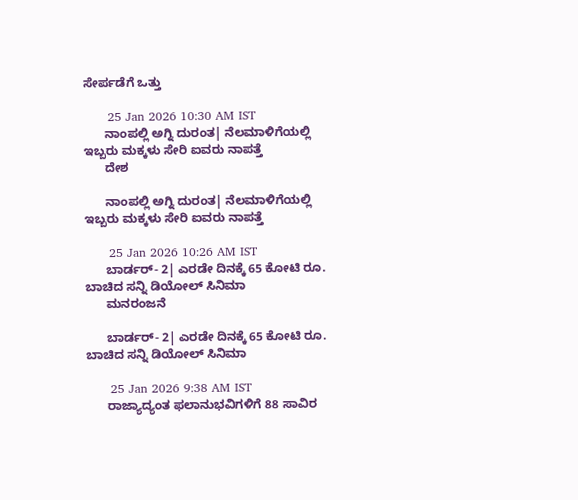ಸೇರ್ಪಡೆಗೆ ಒತ್ತು

      25 Jan 2026 10:30 AM IST
      ನಾಂಪಲ್ಲಿ ಅಗ್ನಿ ದುರಂತ| ನೆಲಮಾಳಿಗೆಯಲ್ಲಿ ಇಬ್ಬರು ಮಕ್ಕಳು ಸೇರಿ ಐವರು ನಾಪತ್ತೆ
      ದೇಶ

      ನಾಂಪಲ್ಲಿ ಅಗ್ನಿ ದುರಂತ| ನೆಲಮಾಳಿಗೆಯಲ್ಲಿ ಇಬ್ಬರು ಮಕ್ಕಳು ಸೇರಿ ಐವರು ನಾಪತ್ತೆ

      25 Jan 2026 10:26 AM IST
      ಬಾರ್ಡರ್- 2| ಎರಡೇ ದಿನಕ್ಕೆ 65 ಕೋಟಿ ರೂ. ಬಾಚಿದ ಸನ್ನಿ ಡಿಯೋಲ್ ಸಿನಿಮಾ
      ಮನರಂಜನೆ

      ಬಾರ್ಡರ್- 2| ಎರಡೇ ದಿನಕ್ಕೆ 65 ಕೋಟಿ ರೂ. ಬಾಚಿದ ಸನ್ನಿ ಡಿಯೋಲ್ ಸಿನಿಮಾ

      25 Jan 2026 9:38 AM IST
      ರಾಜ್ಯಾದ್ಯಂತ ಫಲಾನುಭವಿಗಳಿಗೆ 88 ಸಾವಿರ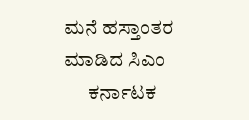ಮನೆ ಹಸ್ತಾಂತರ ಮಾಡಿದ ಸಿಎಂ
      ಕರ್ನಾಟಕ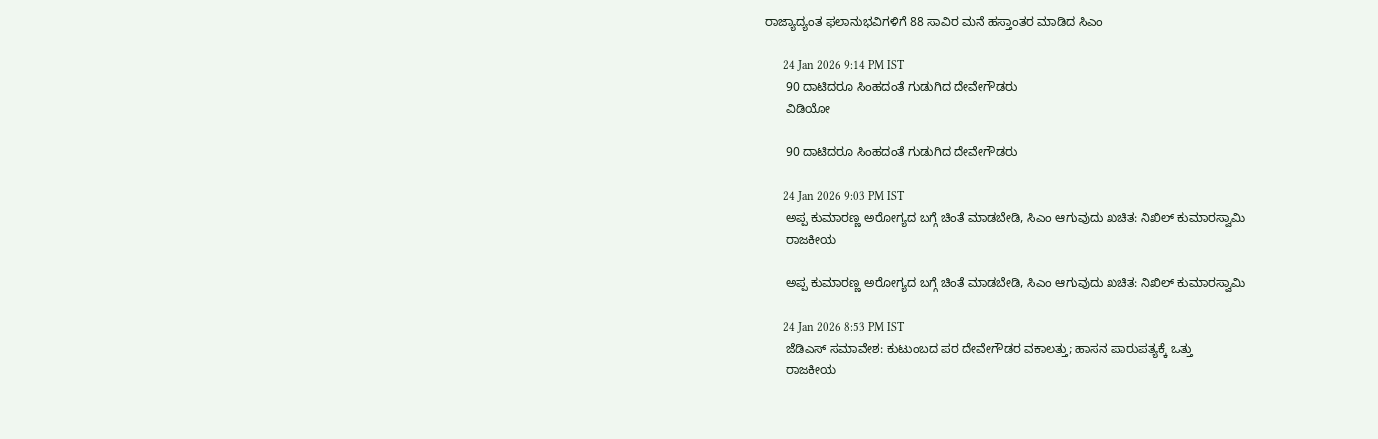ರಾಜ್ಯಾದ್ಯಂತ ಫಲಾನುಭವಿಗಳಿಗೆ 88 ಸಾವಿರ ಮನೆ ಹಸ್ತಾಂತರ ಮಾಡಿದ ಸಿಎಂ

      24 Jan 2026 9:14 PM IST
      90 ದಾಟಿದರೂ ಸಿಂಹದಂತೆ ಗುಡುಗಿದ ದೇವೇಗೌಡರು
      ವಿಡಿಯೋ

      90 ದಾಟಿದರೂ ಸಿಂಹದಂತೆ ಗುಡುಗಿದ ದೇವೇಗೌಡರು

      24 Jan 2026 9:03 PM IST
      ಅಪ್ಪ ಕುಮಾರಣ್ಣ ಅರೋಗ್ಯದ ಬಗ್ಗೆ ಚಿಂತೆ ಮಾಡಬೇಡಿ, ಸಿಎಂ ಆಗುವುದು ಖಚಿತ: ನಿಖಿಲ್‌ ಕುಮಾರಸ್ವಾಮಿ
      ರಾಜಕೀಯ

      ಅಪ್ಪ ಕುಮಾರಣ್ಣ ಅರೋಗ್ಯದ ಬಗ್ಗೆ ಚಿಂತೆ ಮಾಡಬೇಡಿ, ಸಿಎಂ ಆಗುವುದು ಖಚಿತ: ನಿಖಿಲ್‌ ಕುಮಾರಸ್ವಾಮಿ

      24 Jan 2026 8:53 PM IST
      ಜೆಡಿಎಸ್‌ ಸಮಾವೇಶ: ಕುಟುಂಬದ ಪರ ದೇವೇಗೌಡರ ವಕಾಲತ್ತು; ಹಾಸನ ಪಾರುಪತ್ಯಕ್ಕೆ ಒತ್ತು
      ರಾಜಕೀಯ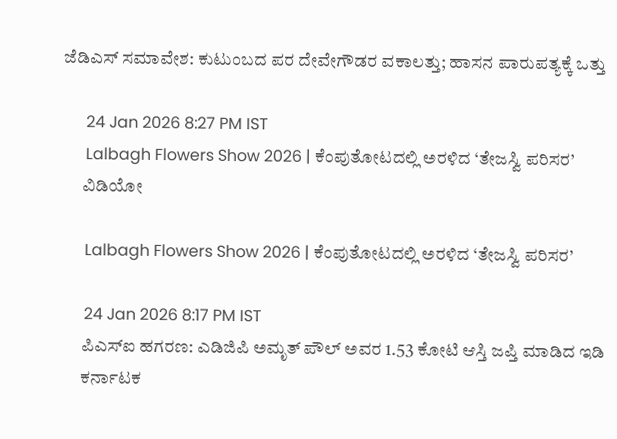ಜೆಡಿಎಸ್‌ ಸಮಾವೇಶ: ಕುಟುಂಬದ ಪರ ದೇವೇಗೌಡರ ವಕಾಲತ್ತು; ಹಾಸನ ಪಾರುಪತ್ಯಕ್ಕೆ ಒತ್ತು

      24 Jan 2026 8:27 PM IST
      Lalbagh Flowers Show 2026 | ಕೆಂಪುತೋಟದಲ್ಲಿ ಅರಳಿದ ‘ತೇಜಸ್ವಿ ಪರಿಸರ’
      ವಿಡಿಯೋ

      Lalbagh Flowers Show 2026 | ಕೆಂಪುತೋಟದಲ್ಲಿ ಅರಳಿದ ‘ತೇಜಸ್ವಿ ಪರಿಸರ’

      24 Jan 2026 8:17 PM IST
      ಪಿಎಸ್ಐ ಹಗರಣ: ಎಡಿಜಿಪಿ ಅಮೃತ್ ಪೌಲ್ ಅವರ 1.53 ಕೋಟಿ ಆಸ್ತಿ ಜಪ್ತಿ ಮಾಡಿದ ಇಡಿ
      ಕರ್ನಾಟಕ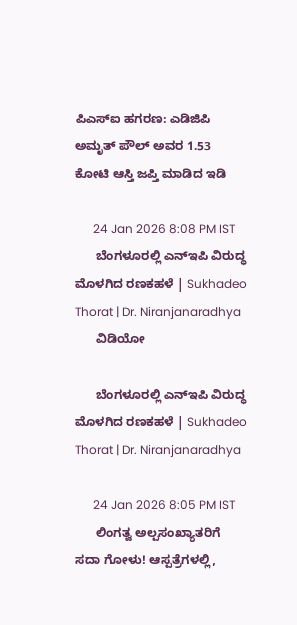ಪಿಎಸ್ಐ ಹಗರಣ: ಎಡಿಜಿಪಿ ಅಮೃತ್ ಪೌಲ್ ಅವರ 1.53 ಕೋಟಿ ಆಸ್ತಿ ಜಪ್ತಿ ಮಾಡಿದ ಇಡಿ

      24 Jan 2026 8:08 PM IST
      ಬೆಂಗಳೂರಲ್ಲಿ ಎನ್‌ಇಪಿ ವಿರುದ್ಧ ಮೊಳಗಿದ ರಣಕಹಳೆ | Sukhadeo Thorat | Dr. Niranjanaradhya
      ವಿಡಿಯೋ

      ಬೆಂಗಳೂರಲ್ಲಿ ಎನ್‌ಇಪಿ ವಿರುದ್ಧ ಮೊಳಗಿದ ರಣಕಹಳೆ | Sukhadeo Thorat | Dr. Niranjanaradhya

      24 Jan 2026 8:05 PM IST
      ಲಿಂಗತ್ವ ಅಲ್ಪಸಂಖ್ಯಾತರಿಗೆ ಸದಾ ಗೋಳು! ಆಸ್ಪತ್ರೆಗಳಲ್ಲಿ,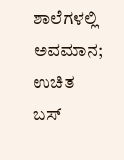ಶಾಲೆಗಳಲ್ಲಿ ಅವಮಾನ; ಉಚಿತ ಬಸ್‌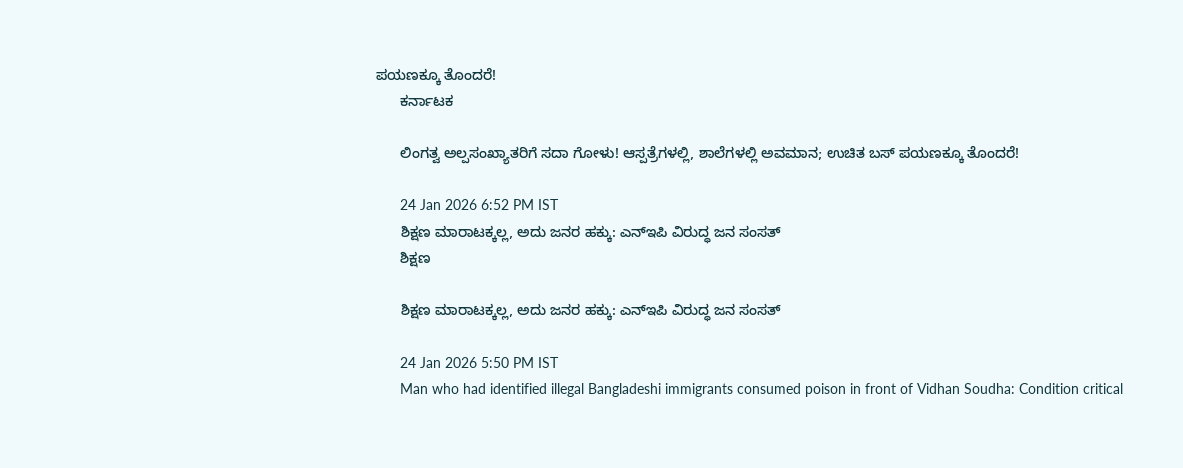ಪಯಣಕ್ಕೂ ತೊಂದರೆ!
      ಕರ್ನಾಟಕ

      ಲಿಂಗತ್ವ ಅಲ್ಪಸಂಖ್ಯಾತರಿಗೆ ಸದಾ ಗೋಳು! ಆಸ್ಪತ್ರೆಗಳಲ್ಲಿ, ಶಾಲೆಗಳಲ್ಲಿ ಅವಮಾನ; ಉಚಿತ ಬಸ್‌ ಪಯಣಕ್ಕೂ ತೊಂದರೆ!

      24 Jan 2026 6:52 PM IST
      ಶಿಕ್ಷಣ ಮಾರಾಟಕ್ಕಲ್ಲ, ಅದು ಜನರ ಹಕ್ಕು: ಎನ್ಇಪಿ ವಿರುದ್ಧ ಜನ ಸಂಸತ್
      ಶಿಕ್ಷಣ

      ಶಿಕ್ಷಣ ಮಾರಾಟಕ್ಕಲ್ಲ, ಅದು ಜನರ ಹಕ್ಕು: ಎನ್ಇಪಿ ವಿರುದ್ಧ ಜನ ಸಂಸತ್

      24 Jan 2026 5:50 PM IST
      Man who had identified illegal Bangladeshi immigrants consumed poison in front of Vidhan Soudha: Condition critical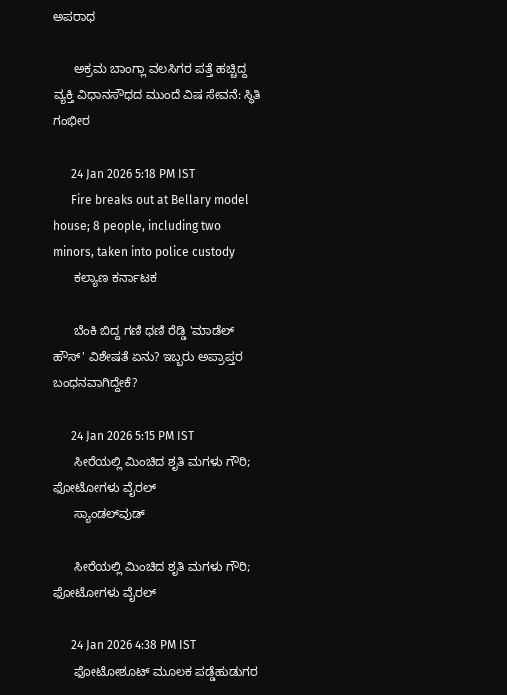ಅಪರಾಧ

      ಅಕ್ರಮ ಬಾಂಗ್ಲಾ ವಲಸಿಗರ ಪತ್ತೆ ಹಚ್ಚಿದ್ದ ವ್ಯಕ್ತಿ ವಿಧಾನಸೌಧದ ಮುಂದೆ ವಿಷ ಸೇವನೆ: ಸ್ಥಿತಿ ಗಂಭೀರ

      24 Jan 2026 5:18 PM IST
      Fire breaks out at Bellary model house; 8 people, including two minors, taken into police custody
      ಕಲ್ಯಾಣ ಕರ್ನಾಟಕ

      ಬೆಂಕಿ ಬಿದ್ದ ಗಣಿ ಧಣಿ ರೆಡ್ಡಿ 'ಮಾಡೆಲ್ ಹೌಸ್‌' ವಿಶೇಷತೆ ಏನು? ಇಬ್ಬರು ಅಪ್ರಾಪ್ತರ ಬಂಧನವಾಗಿದ್ದೇಕೆ?

      24 Jan 2026 5:15 PM IST
      ಸೀರೆಯಲ್ಲಿ ಮಿಂಚಿದ ಶೃತಿ ಮಗಳು ಗೌರಿ; ಫೋಟೋಗಳು ವೈರಲ್
      ಸ್ಯಾಂಡಲ್‌ವುಡ್

      ಸೀರೆಯಲ್ಲಿ ಮಿಂಚಿದ ಶೃತಿ ಮಗಳು ಗೌರಿ; ಫೋಟೋಗಳು ವೈರಲ್

      24 Jan 2026 4:38 PM IST
      ಫೋಟೋಶೂಟ್ ಮೂಲಕ ಪಡ್ಡೆಹುಡುಗರ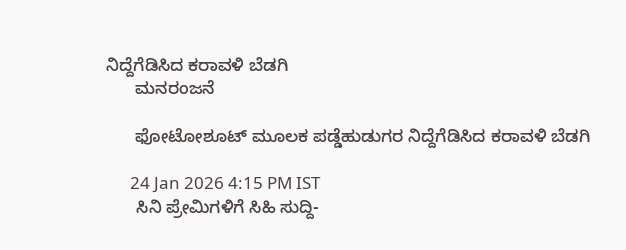ನಿದ್ದೆಗೆಡಿಸಿದ ಕರಾವಳಿ ಬೆಡಗಿ
      ಮನರಂಜನೆ

      ಫೋಟೋಶೂಟ್ ಮೂಲಕ ಪಡ್ಡೆಹುಡುಗರ ನಿದ್ದೆಗೆಡಿಸಿದ ಕರಾವಳಿ ಬೆಡಗಿ

      24 Jan 2026 4:15 PM IST
      ಸಿನಿ ಪ್ರೇಮಿಗಳಿಗೆ ಸಿಹಿ ಸುದ್ದಿ-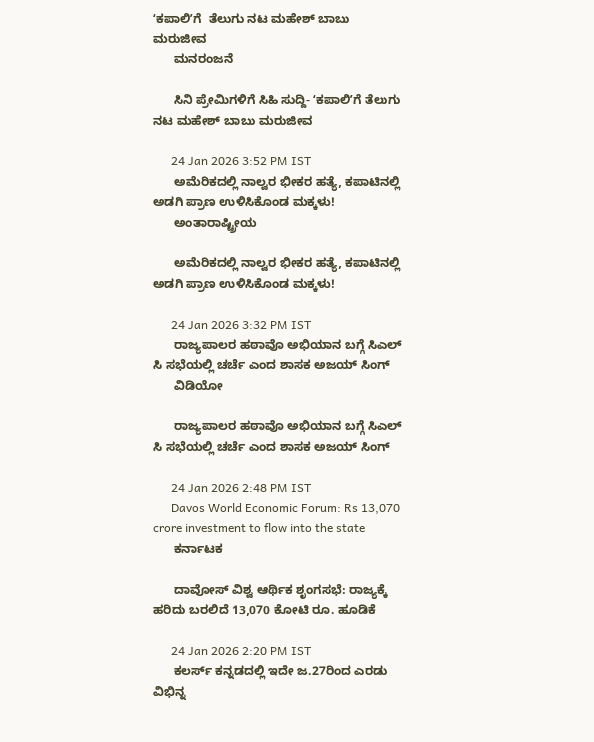ʻಕಪಾಲಿʼಗೆ  ತೆಲುಗು ನಟ ಮಹೇಶ್‌ ಬಾಬು ಮರುಜೀವ
      ಮನರಂಜನೆ

      ಸಿನಿ ಪ್ರೇಮಿಗಳಿಗೆ ಸಿಹಿ ಸುದ್ದಿ- ʻಕಪಾಲಿʼಗೆ ತೆಲುಗು ನಟ ಮಹೇಶ್‌ ಬಾಬು ಮರುಜೀವ

      24 Jan 2026 3:52 PM IST
      ಅಮೆರಿಕದಲ್ಲಿ ನಾಲ್ವರ ಭೀಕರ ಹತ್ಯೆ, ಕಪಾಟಿನಲ್ಲಿ ಅಡಗಿ ಪ್ರಾಣ ಉಳಿಸಿಕೊಂಡ ಮಕ್ಕಳು!
      ಅಂತಾರಾಷ್ಟ್ರೀಯ

      ಅಮೆರಿಕದಲ್ಲಿ ನಾಲ್ವರ ಭೀಕರ ಹತ್ಯೆ, ಕಪಾಟಿನಲ್ಲಿ ಅಡಗಿ ಪ್ರಾಣ ಉಳಿಸಿಕೊಂಡ ಮಕ್ಕಳು!

      24 Jan 2026 3:32 PM IST
      ರಾಜ್ಯಪಾಲರ ಹಠಾವೊ ಅಭಿಯಾನ ಬಗ್ಗೆ ಸಿಎಲ್ ಸಿ ಸಭೆಯಲ್ಲಿ ಚರ್ಚೆ ಎಂದ ಶಾಸಕ ಅಜಯ್ ಸಿಂಗ್
      ವಿಡಿಯೋ

      ರಾಜ್ಯಪಾಲರ ಹಠಾವೊ ಅಭಿಯಾನ ಬಗ್ಗೆ ಸಿಎಲ್ ಸಿ ಸಭೆಯಲ್ಲಿ ಚರ್ಚೆ ಎಂದ ಶಾಸಕ ಅಜಯ್ ಸಿಂಗ್

      24 Jan 2026 2:48 PM IST
      Davos World Economic Forum: Rs 13,070 crore investment to flow into the state
      ಕರ್ನಾಟಕ

      ದಾವೋಸ್ ವಿಶ್ವ ಆರ್ಥಿಕ ಶೃಂಗಸಭೆ: ರಾಜ್ಯಕ್ಕೆ ಹರಿದು ಬರಲಿದೆ 13,070 ಕೋಟಿ ರೂ. ಹೂಡಿಕೆ

      24 Jan 2026 2:20 PM IST
      ಕಲರ್ಸ್‌ ಕನ್ನಡದಲ್ಲಿ ಇದೇ ಜ.27ರಿಂದ ಎರಡು ವಿಭಿನ್ನ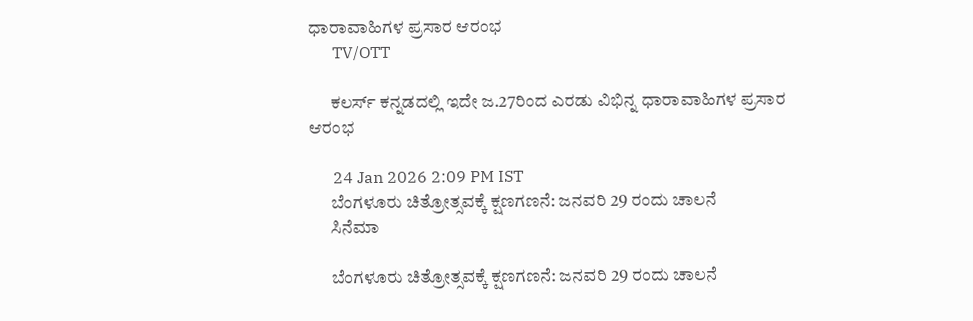ಧಾರಾವಾಹಿಗಳ ಪ್ರಸಾರ ಆರಂಭ
      TV/OTT

      ಕಲರ್ಸ್‌ ಕನ್ನಡದಲ್ಲಿ ಇದೇ ಜ.27ರಿಂದ ಎರಡು ವಿಭಿನ್ನ ಧಾರಾವಾಹಿಗಳ ಪ್ರಸಾರ ಆರಂಭ

      24 Jan 2026 2:09 PM IST
      ಬೆಂಗಳೂರು ಚಿತ್ರೋತ್ಸವಕ್ಕೆ ಕ್ಷಣಗಣನೆ: ಜನವರಿ 29 ರಂದು ಚಾಲನೆ
      ಸಿನೆಮಾ

      ಬೆಂಗಳೂರು ಚಿತ್ರೋತ್ಸವಕ್ಕೆ ಕ್ಷಣಗಣನೆ: ಜನವರಿ 29 ರಂದು ಚಾಲನೆ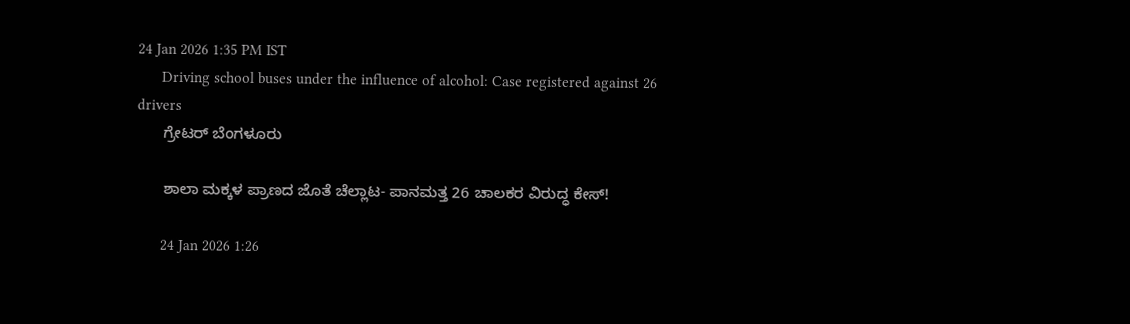24 Jan 2026 1:35 PM IST
      Driving school buses under the influence of alcohol: Case registered against 26 drivers
      ಗ್ರೇಟರ್ ಬೆಂಗಳೂರು

      ಶಾಲಾ ಮಕ್ಕಳ ಪ್ರಾಣದ ಜೊತೆ ಚೆಲ್ಲಾಟ- ಪಾನಮತ್ತ 26 ಚಾಲಕರ ವಿರುದ್ಧ ಕೇಸ್‌!

      24 Jan 2026 1:26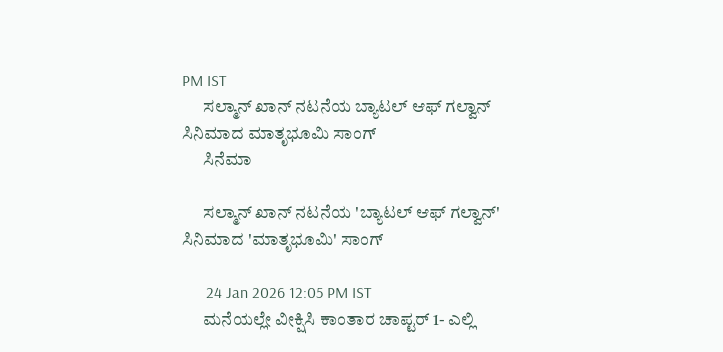PM IST
      ಸಲ್ಮಾನ್ ಖಾನ್ ನಟನೆಯ ಬ್ಯಾಟಲ್ ಆಫ್ ಗಲ್ವಾನ್ ಸಿನಿಮಾದ ಮಾತೃಭೂಮಿ ಸಾಂಗ್
      ಸಿನೆಮಾ

      ಸಲ್ಮಾನ್ ಖಾನ್ ನಟನೆಯ 'ಬ್ಯಾಟಲ್ ಆಫ್ ಗಲ್ವಾನ್' ಸಿನಿಮಾದ 'ಮಾತೃಭೂಮಿ' ಸಾಂಗ್

      24 Jan 2026 12:05 PM IST
      ಮನೆಯಲ್ಲೇ ವೀಕ್ಷಿಸಿ ಕಾಂತಾರ ಚಾಪ್ಟರ್ 1- ಎಲ್ಲಿ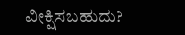ವೀಕ್ಷಿಸಬಹುದು?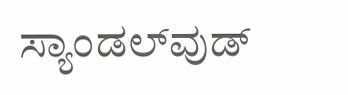ಸ್ಯಾಂಡಲ್‌ವುಡ್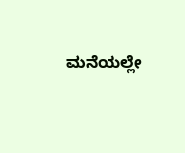ಮನೆಯಲ್ಲೇ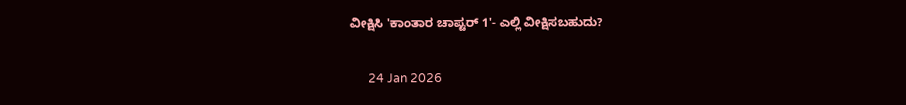ವೀಕ್ಷಿಸಿ 'ಕಾಂತಾರ ಚಾಪ್ಟರ್ 1'- ಎಲ್ಲಿ ವೀಕ್ಷಿಸಬಹುದು?

      24 Jan 2026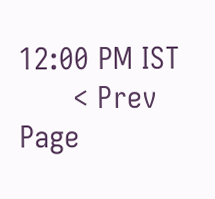12:00 PM IST
      < Prev Page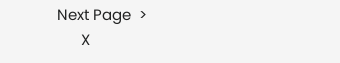Next Page  >
      X